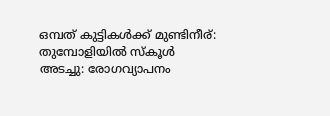ഒമ്പത് കുട്ടികൾക്ക് മുണ്ടിനീര്: തുമ്പോളിയിൽ സ്കൂൾ അടച്ചു: രോഗവ്യാപനം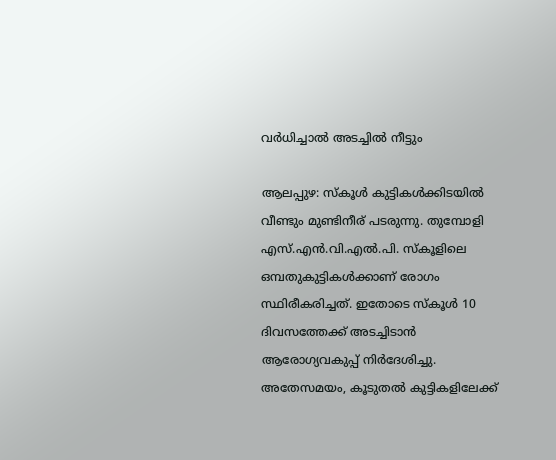വർധിച്ചാൽ അടച്ചിൽ നീട്ടും

ആലപ്പുഴ: സ്കൂൾ കുട്ടികൾക്കിടയിൽ വീണ്ടും മുണ്ടിനീര് പടരുന്നു. തുമ്പോളി എസ്.എൻ.വി.എൽ.പി. സ്കൂളിലെ ഒമ്പതുകുട്ടികൾക്കാണ് രോഗം സ്ഥിരീകരിച്ചത്. ഇതോടെ സ്കൂൾ 10 ദിവസത്തേക്ക് അടച്ചിടാൻ ആരോഗ്യവകുപ്പ് നിർദേശിച്ചു. അതേസമയം, കൂടുതൽ കുട്ടികളിലേക്ക്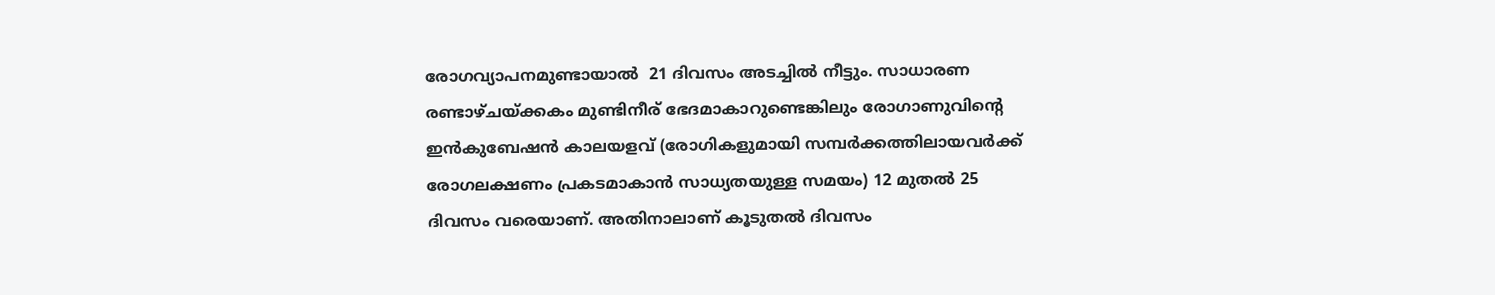രോഗവ്യാപനമുണ്ടായാൽ  21 ദിവസം അടച്ചിൽ നീട്ടും. സാധാരണ രണ്ടാഴ്ചയ്ക്കകം മുണ്ടിനീര് ഭേദമാകാറുണ്ടെങ്കിലും രോഗാണുവിന്റെ ഇൻകുബേഷൻ കാലയളവ് (രോഗികളുമായി സമ്പർക്കത്തിലായവർക്ക് രോഗലക്ഷണം പ്രകടമാകാൻ സാധ്യതയുള്ള സമയം) 12 മുതൽ 25 ദിവസം വരെയാണ്. അതിനാലാണ് കൂടുതൽ ദിവസം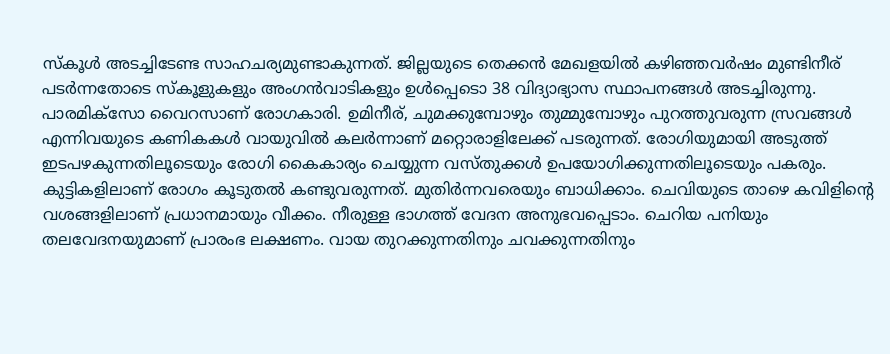സ്കൂൾ അടച്ചിടേണ്ട സാഹചര്യമുണ്ടാകുന്നത്. ജില്ലയുടെ തെക്കൻ മേഖളയിൽ കഴിഞ്ഞവർഷം മുണ്ടിനീര് പടർന്നതോടെ സ്കൂളുകളും അംഗൻവാടികളും ഉൾപ്പെടൊ 38 വിദ്യാഭ്യാസ സ്ഥാപനങ്ങൾ അടച്ചിരുന്നു.
പാരമിക്സോ വൈറസാണ് രോഗകാരി. ഉമിനീര്, ചുമക്കുമ്പോഴും തുമ്മുമ്പോഴും പുറത്തുവരുന്ന സ്രവങ്ങൾ എന്നിവയുടെ കണികകൾ വായുവിൽ കലർന്നാണ് മറ്റൊരാളിലേക്ക് പടരുന്നത്. രോഗിയുമായി അടുത്ത് ഇടപഴകുന്നതിലൂടെയും രോഗി കൈകാര്യം ചെയ്യുന്ന വസ്തുക്കൾ ഉപയോഗിക്കുന്നതിലൂടെയും പകരും. കുട്ടികളിലാണ് രോഗം കൂടുതൽ കണ്ടുവരുന്നത്. മുതിർന്നവരെയും ബാധിക്കാം. ചെവിയുടെ താഴെ കവിളിന്റെ വശങ്ങളിലാണ് പ്രധാനമായും വീക്കം. നീരുള്ള ഭാഗത്ത് വേദന അനുഭവപ്പെടാം. ചെറിയ പനിയും തലവേദനയുമാണ് പ്രാരംഭ ലക്ഷണം. വായ തുറക്കുന്നതിനും ചവക്കുന്നതിനും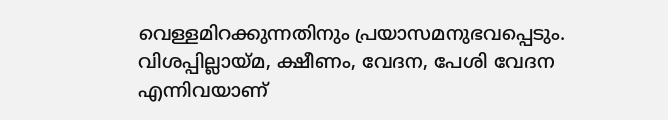വെള്ളമിറക്കുന്നതിനും പ്രയാസമനുഭവപ്പെടും. വിശപ്പില്ലായ്മ, ക്ഷീണം, വേദന, പേശി വേദന എന്നിവയാണ്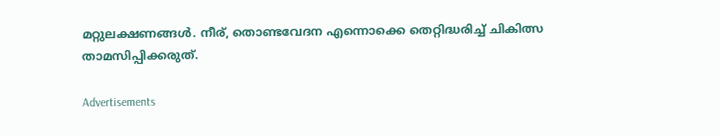മറ്റുലക്ഷണങ്ങൾ. നീര്, തൊണ്ടവേദന എന്നൊക്കെ തെറ്റിദ്ധരിച്ച് ചികിത്സ താമസിപ്പിക്കരുത്.

Advertisements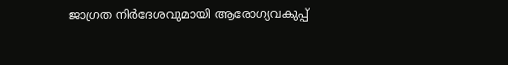ജാഗ്രത നിർദേശവുമായി ആരോഗ്യവകുപ്പ്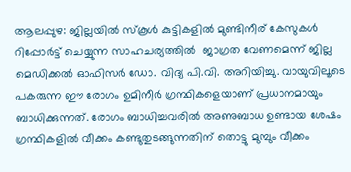ആലപ്പുഴ: ജില്ലയിൽ സ്കൂൾ കുട്ടികളിൽ മുണ്ടിനീര് കേസുകൾ റിപ്പോർട്ട് ചെയ്യുന്ന സാഹചര്യത്തിൽ  ജാഗ്രത വേണമെന്ന് ജില്ല മെഡിക്കല്‍ ഓഫിസര്‍ ഡോ. വിദ്യ പി.വി. അറിയിച്ചു. വായുവിലൂടെ പകരുന്ന ഈ രോഗം ഉമിനീര്‍ ഗ്രന്ഥികളെയാണ് പ്രധാനമായും ബാധിക്കുന്നത്. രോഗം ബാധിച്ചവരില്‍ അണുബാധ ഉണ്ടായ ശേഷം ഗ്രന്ഥികളില്‍ വീക്കം കണ്ടുതുടങ്ങുന്നതിന് തൊട്ടു മുമ്പും വീക്കം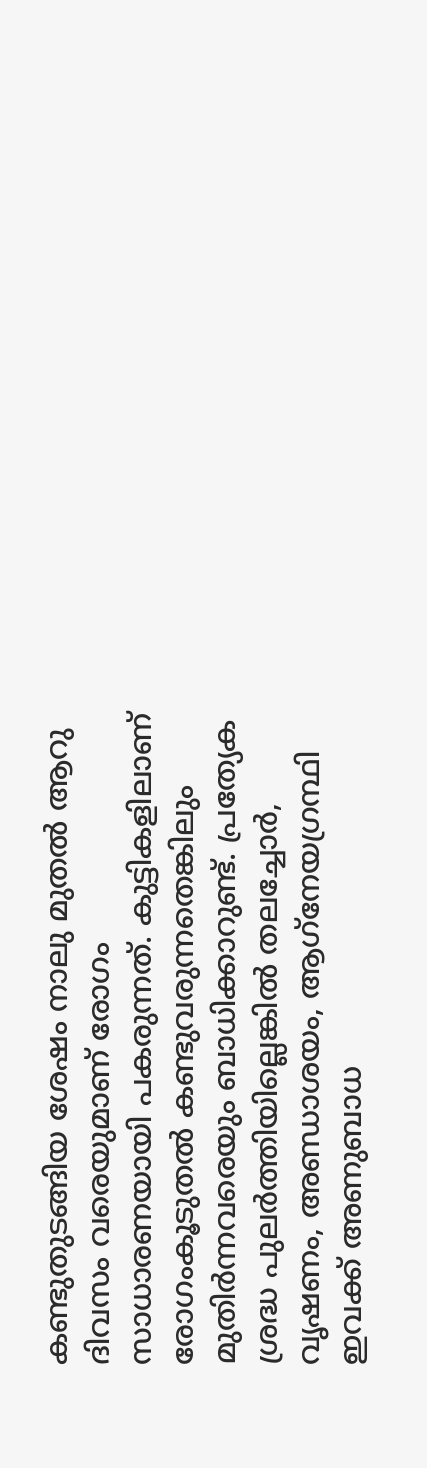കണ്ടുതുടങ്ങിയ ശേഷം നാലു മുതല്‍ ആറു ദിവസം വരെയുമാണ് രോഗം സാധാരണയായി പകരുന്നത്. കുട്ടികളിലാണ് രോഗംകൂടുതല്‍ കണ്ടുവരുന്നതെങ്കിലും മുതിർന്നവരെയും ബാധിക്കാറുണ്ട്. പ്രത്യേക ശ്രദ്ധ പുലര്‍ത്തിയില്ലെങ്കില്‍ തലച്ചോർ, വൃഷണം, അണ്ഡാശയം, ആഗ്‌നേയഗ്രന്ഥി ഇവക്ക് അണുബാധ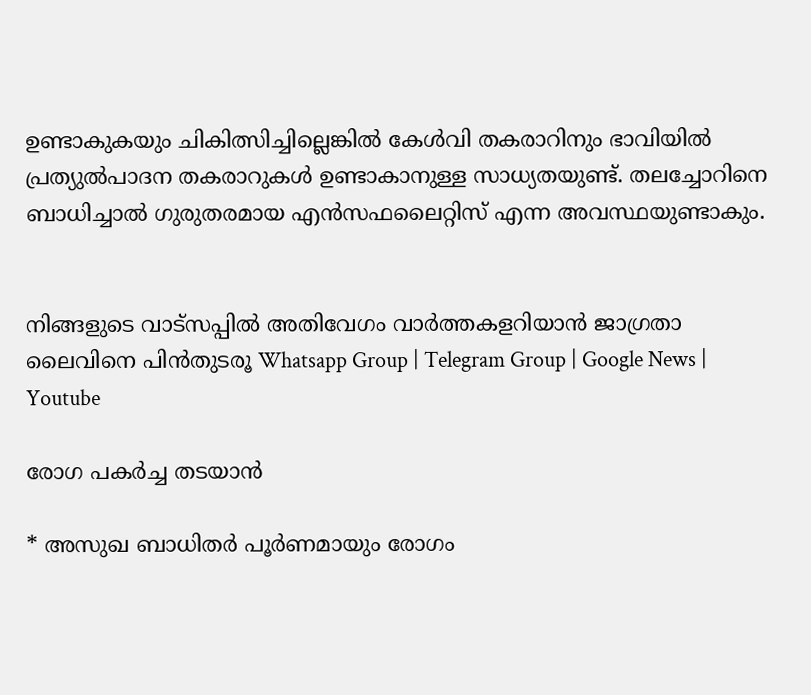ഉണ്ടാകുകയും ചികിത്സിച്ചില്ലെങ്കില്‍ കേൾവി തകരാറിനും ഭാവിയില്‍ പ്രത്യുൽപാദന തകരാറുകൾ ഉണ്ടാകാനുള്ള സാധ്യതയുണ്ട്. തലച്ചോറിനെ ബാധിച്ചാല്‍ ഗുരുതരമായ എന്‍സഫലൈറ്റിസ് എന്ന അവസ്ഥയുണ്ടാകും.


നിങ്ങളുടെ വാട്സപ്പിൽ അതിവേഗം വാർത്തകളറിയാൻ ജാഗ്രതാ ലൈവിനെ പിൻതുടരൂ Whatsapp Group | Telegram Group | Google News | Youtube

രോഗ പകർച്ച തടയാൻ

* അസുഖ ബാധിതര്‍ പൂര്‍ണമായും രോഗം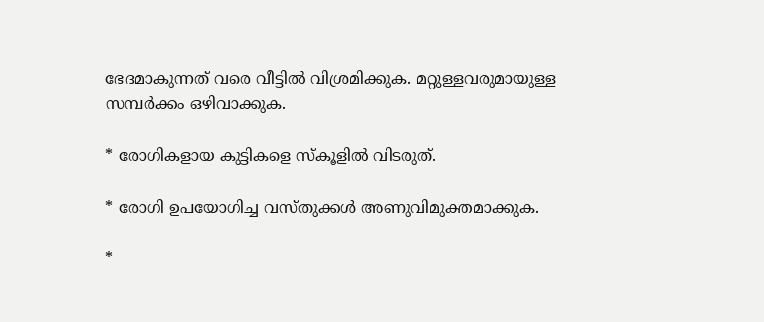ഭേദമാകുന്നത് വരെ വീട്ടിൽ വിശ്രമിക്കുക. മറ്റുള്ളവരുമായുള്ള സമ്പര്‍ക്കം ഒഴിവാക്കുക.

* രോഗികളായ കുട്ടികളെ സ്‌കൂളില്‍ വിടരുത്.

* രോഗി ഉപയോഗിച്ച വസ്തുക്കള്‍ അണുവിമുക്തമാക്കുക.

*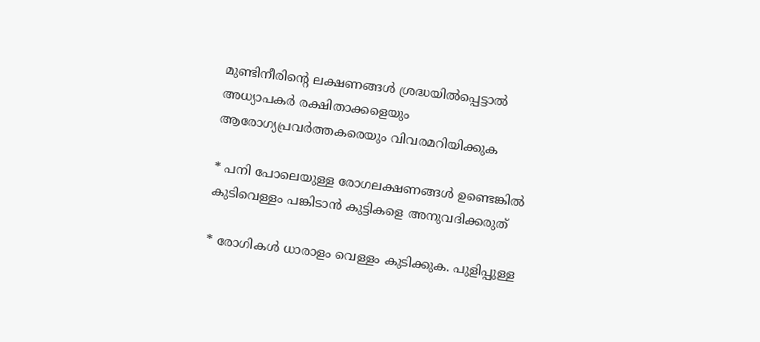മുണ്ടിനീരിന്‍റെ ലക്ഷണങ്ങൾ ശ്രദ്ധയിൽപ്പെട്ടാൽ അധ്യാപകർ രക്ഷിതാക്കളെയും ആരോഗ്യപ്രവർത്തകരെയും വിവരമറിയിക്കുക

* പനി പോലെയുള്ള രോഗലക്ഷണങ്ങൾ ഉണ്ടെങ്കിൽ കുടിവെള്ളം പങ്കിടാൻ കുട്ടികളെ അനുവദിക്കരുത്

* രോഗികൾ ധാരാളം വെള്ളം കുടിക്കുക. പുളിപ്പുള്ള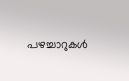പഴച്ചാറുകൾ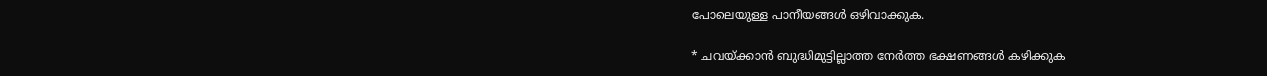പോലെയുള്ള പാനീയങ്ങൾ ഒഴിവാക്കുക.

* ചവയ്ക്കാൻ ബുദ്ധിമുട്ടില്ലാത്ത നേർത്ത ഭക്ഷണങ്ങൾ കഴിക്കുക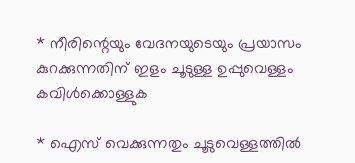* നീരിന്റെയും വേദനയുടെയും പ്രയാസം കുറക്കുന്നതിന് ഇളം ചൂടുള്ള ഉപ്പുവെള്ളം കവിൾക്കൊള്ളുക

* ഐസ് വെക്കുന്നതും ചൂടുവെള്ളത്തിൽ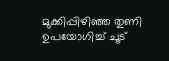മുക്കിപ്പിഴിഞ്ഞ തുണി ഉപയോഗിച്ച് ചൂട്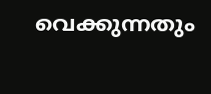വെക്കുന്നതും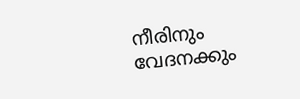നീരിനും വേദനക്കും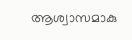ആശ്വാസമാകു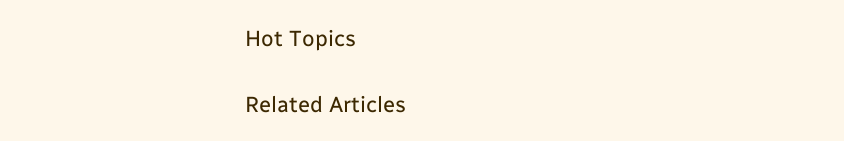Hot Topics

Related Articles